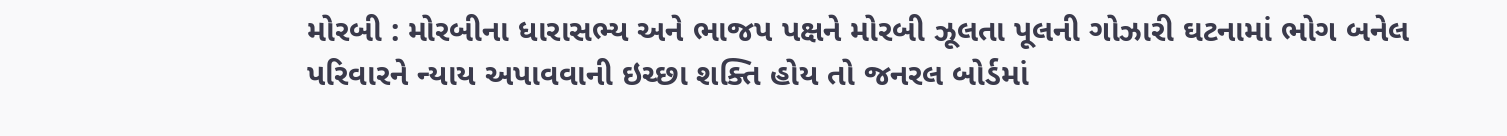મોરબી : મોરબીના ધારાસભ્ય અને ભાજપ પક્ષને મોરબી ઝૂલતા પૂલની ગોઝારી ઘટનામાં ભોગ બનેલ પરિવારને ન્યાય અપાવવાની ઇચ્છા શક્તિ હોય તો જનરલ બોર્ડમાં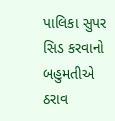પાલિકા સુપર સિડ કરવાનો બહુમતીએ ઠરાવ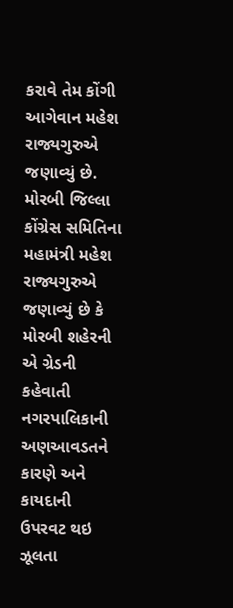કરાવે તેમ કોંગી આગેવાન મહેશ રાજ્યગુરુએ જણાવ્યું છે. મોરબી જિલ્લા કોંગ્રેસ સમિતિના મહામંત્રી મહેશ રાજ્યગુરુએ જણાવ્યું છે કે મોરબી શહેરની એ ગ્રેડની કહેવાતી નગરપાલિકાની અણઆવડતને કારણે અને કાયદાની ઉપરવટ થઇ ઝૂલતા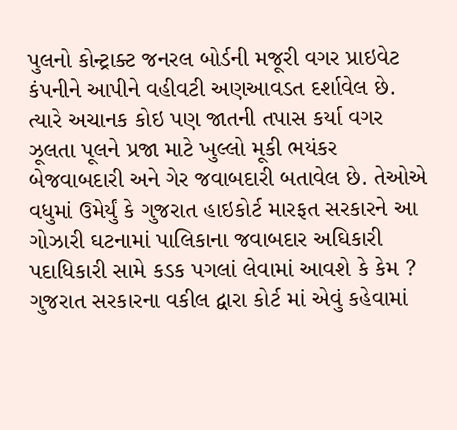પુલનો કોન્ટ્રાક્ટ જનરલ બોર્ડની મજૂરી વગર પ્રાઇવેટ કંપનીને આપીને વહીવટી અણઆવડત દર્શાવેલ છે. ત્યારે અચાનક કોઇ પણ જાતની તપાસ કર્યા વગર ઝૂલતા પૂલને પ્રજા માટે ખુલ્લો મૂકી ભયંકર બેજવાબદારી અને ગેર જવાબદારી બતાવેલ છે. તેઓએ વધુમાં ઉમેર્યું કે ગુજરાત હાઇકોર્ટ મારફત સરકારને આ ગોઝારી ઘટનામાં પાલિકાના જવાબદાર અઘિકારી પદાધિકારી સામે કડક પગલાં લેવામાં આવશે કે કેમ ? ગુજરાત સરકારના વકીલ દ્વારા કોર્ટ માં એવું કહેવામાં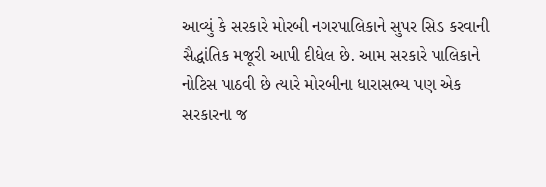આવ્યું કે સરકારે મોરબી નગરપાલિકાને સુપર સિડ કરવાની સૈદ્ધાંતિક મજૂરી આપી દીધેલ છે. આમ સરકારે પાલિકાને નોટિસ પાઠવી છે ત્યારે મોરબીના ધારાસભ્ય પણ એક સરકારના જ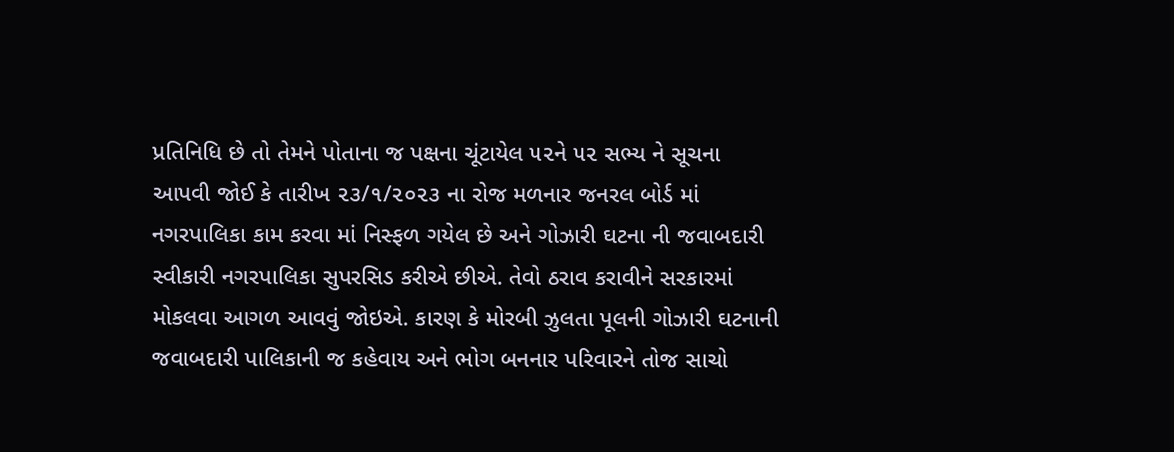પ્રતિનિધિ છે તો તેમને પોતાના જ પક્ષના ચૂંટાયેલ ૫૨ને ૫૨ સભ્ય ને સૂચના આપવી જોઈ કે તારીખ ૨૩/૧/૨૦૨૩ ના રોજ મળનાર જનરલ બોર્ડ માં નગરપાલિકા કામ કરવા માં નિસ્ફળ ગયેલ છે અને ગોઝારી ઘટના ની જવાબદારી સ્વીકારી નગરપાલિકા સુપરસિડ કરીએ છીએ. તેવો ઠરાવ કરાવીને સરકારમાં મોકલવા આગળ આવવું જોઇએ. કારણ કે મોરબી ઝુલતા પૂલની ગોઝારી ઘટનાની જવાબદારી પાલિકાની જ કહેવાય અને ભોગ બનનાર પરિવારને તોજ સાચો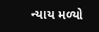ન્યાય મળ્યો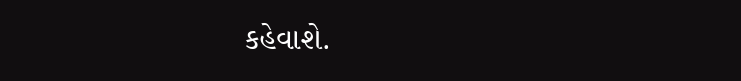કહેવાશે.